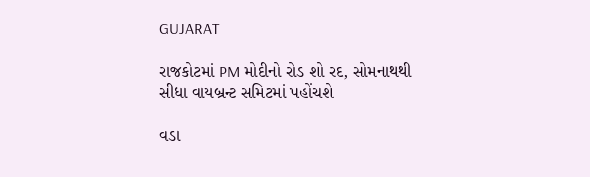GUJARAT

રાજકોટમાં PM મોદીનો રોડ શો રદ, સોમનાથથી સીધા વાયબ્રન્ટ સમિટમાં પહોંચશે

વડા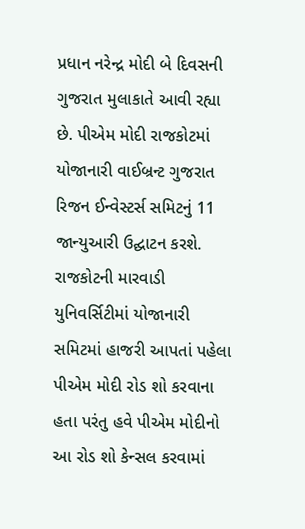પ્રધાન નરેન્દ્ર મોદી બે દિવસની ગુજરાત મુલાકાતે આવી રહ્યા છે. પીએમ મોદી રાજકોટમાં યોજાનારી વાઈબ્રન્ટ ગુજરાત રિજન ઈન્વેસ્ટર્સ સમિટનું 11 જાન્યુઆરી ઉદ્ઘાટન કરશે. રાજકોટની મારવાડી યુનિવર્સિટીમાં યોજાનારી સમિટમાં હાજરી આપતાં પહેલા પીએમ મોદી રોડ શો કરવાના હતા પરંતુ હવે પીએમ મોદીનો આ રોડ શો કેન્સલ કરવામાં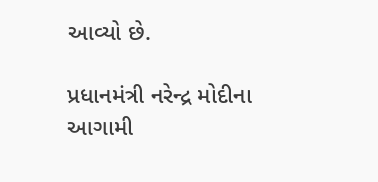આવ્યો છે.

પ્રધાનમંત્રી નરેન્દ્ર મોદીના આગામી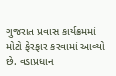ગુજરાત પ્રવાસ કાર્યક્રમમાં મોટો ફેરફાર કરવામાં આવ્યો છે. વડાપ્રધાન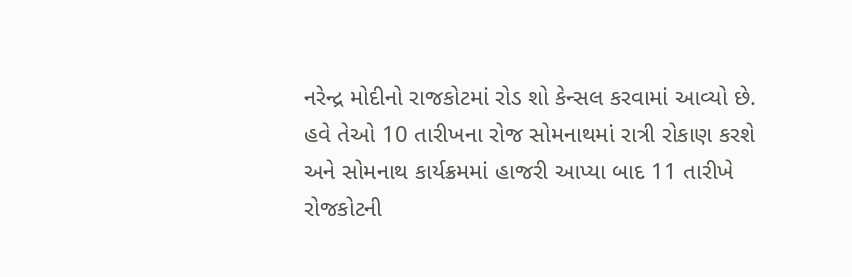નરેન્દ્ર મોદીનો રાજકોટમાં રોડ શો કેન્સલ કરવામાં આવ્યો છે. હવે તેઓ 10 તારીખના રોજ સોમનાથમાં રાત્રી રોકાણ કરશે અને સોમનાથ કાર્યક્રમમાં હાજરી આપ્યા બાદ 11 તારીખે રોજકોટની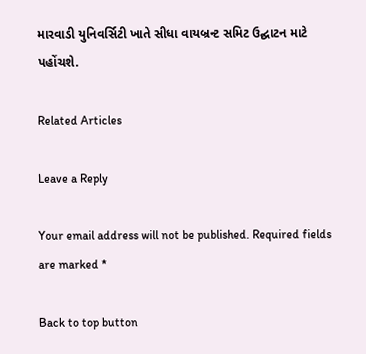મારવાડી યુનિવર્સિટી ખાતે સીધા વાયબ્રન્ટ સમિટ ઉદ્ઘાટન માટે પહોંચશે.

Related Articles

Leave a Reply

Your email address will not be published. Required fields are marked *

Back to top button